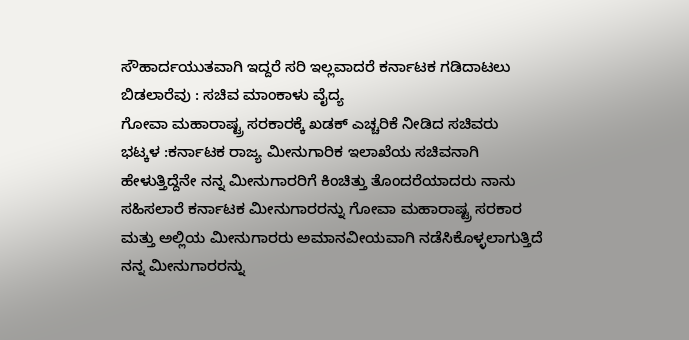ಸೌಹಾರ್ದಯುತವಾಗಿ ಇದ್ದರೆ ಸರಿ ಇಲ್ಲವಾದರೆ ಕರ್ನಾಟಕ ಗಡಿದಾಟಲು ಬಿಡಲಾರೆವು : ಸಚಿವ ಮಾಂಕಾಳು ವೈದ್ಯ
ಗೋವಾ ಮಹಾರಾಷ್ಟ್ರ ಸರಕಾರಕ್ಕೆ ಖಡಕ್ ಎಚ್ಚರಿಕೆ ನೀಡಿದ ಸಚಿವರು
ಭಟ್ಕಳ :ಕರ್ನಾಟಕ ರಾಜ್ಯ ಮೀನುಗಾರಿಕ ಇಲಾಖೆಯ ಸಚಿವನಾಗಿ ಹೇಳುತ್ತಿದ್ದೆನೇ ನನ್ನ ಮೀನುಗಾರರಿಗೆ ಕಿಂಚಿತ್ತು ತೊಂದರೆಯಾದರು ನಾನು ಸಹಿಸಲಾರೆ ಕರ್ನಾಟಕ ಮೀನುಗಾರರನ್ನು ಗೋವಾ ಮಹಾರಾಷ್ಟ್ರ ಸರಕಾರ ಮತ್ತು ಅಲ್ಲಿಯ ಮೀನುಗಾರರು ಅಮಾನವೀಯವಾಗಿ ನಡೆಸಿಕೊಳ್ಳಲಾಗುತ್ತಿದೆ ನನ್ನ ಮೀನುಗಾರರನ್ನು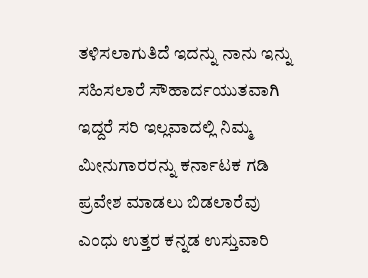ತಳಿಸಲಾಗುತಿದೆ ಇದನ್ನು ನಾನು ಇನ್ನು ಸಹಿಸಲಾರೆ ಸೌಹಾರ್ದಯುತವಾಗಿ ಇದ್ದರೆ ಸರಿ ಇಲ್ಲವಾದಲ್ಲಿ ನಿಮ್ಮ ಮೀನುಗಾರರನ್ನು ಕರ್ನಾಟಕ ಗಡಿ ಪ್ರವೇಶ ಮಾಡಲು ಬಿಡಲಾರೆವು ಎಂಧು ಉತ್ತರ ಕನ್ನಡ ಉಸ್ತುವಾರಿ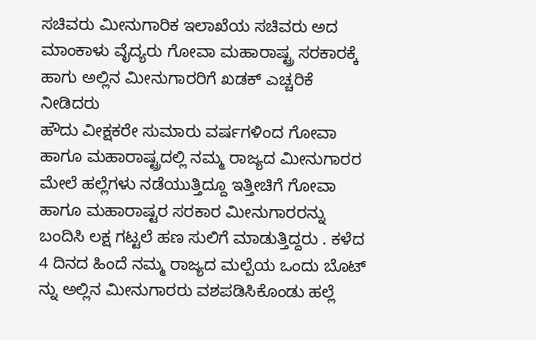ಸಚಿವರು ಮೀನುಗಾರಿಕ ಇಲಾಖೆಯ ಸಚಿವರು ಅದ ಮಾಂಕಾಳು ವೈದ್ಯರು ಗೋವಾ ಮಹಾರಾಷ್ಟ್ರ ಸರಕಾರಕ್ಕೆ ಹಾಗು ಅಲ್ಲಿನ ಮೀನುಗಾರರಿಗೆ ಖಡಕ್ ಎಚ್ಚರಿಕೆ ನೀಡಿದರು
ಹೌದು ವೀಕ್ಷಕರೇ ಸುಮಾರು ವರ್ಷಗಳಿಂದ ಗೋವಾ ಹಾಗೂ ಮಹಾರಾಷ್ಟ್ರದಲ್ಲಿ ನಮ್ಮ ರಾಜ್ಯದ ಮೀನುಗಾರರ ಮೇಲೆ ಹಲ್ಲೆಗಳು ನಡೆಯುತ್ತಿದ್ದೂ ಇತ್ತೀಚಿಗೆ ಗೋವಾ ಹಾಗೂ ಮಹಾರಾಷ್ಟರ ಸರಕಾರ ಮೀನುಗಾರರನ್ನು ಬಂದಿಸಿ ಲಕ್ಷ ಗಟ್ಟಲೆ ಹಣ ಸುಲಿಗೆ ಮಾಡುತ್ತಿದ್ದರು . ಕಳೆದ 4 ದಿನದ ಹಿಂದೆ ನಮ್ಮ ರಾಜ್ಯದ ಮಲ್ಪೆಯ ಒಂದು ಬೊಟ್ ನ್ನು ಅಲ್ಲಿನ ಮೀನುಗಾರರು ವಶಪಡಿಸಿಕೊಂಡು ಹಲ್ಲೆ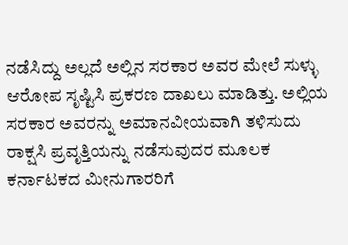ನಡೆಸಿದ್ದು ಅಲ್ಲದೆ ಅಲ್ಲಿನ ಸರಕಾರ ಅವರ ಮೇಲೆ ಸುಳ್ಳು ಆರೋಪ ಸೃಷ್ಟಿಸಿ ಪ್ರಕರಣ ದಾಖಲು ಮಾಡಿತ್ತು. ಅಲ್ಲಿಯ ಸರಕಾರ ಅವರನ್ನು ಅಮಾನವೀಯವಾಗಿ ತಳಿಸುದು ರಾಕ್ಷಸಿ ಪ್ರವೃತ್ತಿಯನ್ನು ನಡೆಸುವುದರ ಮೂಲಕ ಕರ್ನಾಟಕದ ಮೀನುಗಾರರಿಗೆ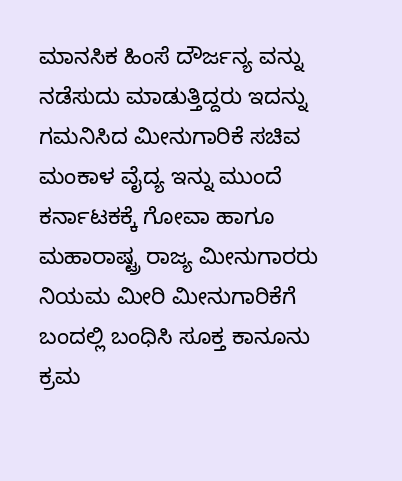ಮಾನಸಿಕ ಹಿಂಸೆ ದೌರ್ಜನ್ಯ ವನ್ನು ನಡೆಸುದು ಮಾಡುತ್ತಿದ್ದರು ಇದನ್ನು ಗಮನಿಸಿದ ಮೀನುಗಾರಿಕೆ ಸಚಿವ ಮಂಕಾಳ ವೈದ್ಯ ಇನ್ನು ಮುಂದೆ ಕರ್ನಾಟಕಕ್ಕೆ ಗೋವಾ ಹಾಗೂ ಮಹಾರಾಷ್ಟ್ರ ರಾಜ್ಯ ಮೀನುಗಾರರು ನಿಯಮ ಮೀರಿ ಮೀನುಗಾರಿಕೆಗೆ ಬಂದಲ್ಲಿ ಬಂಧಿಸಿ ಸೂಕ್ತ ಕಾನೂನು ಕ್ರಮ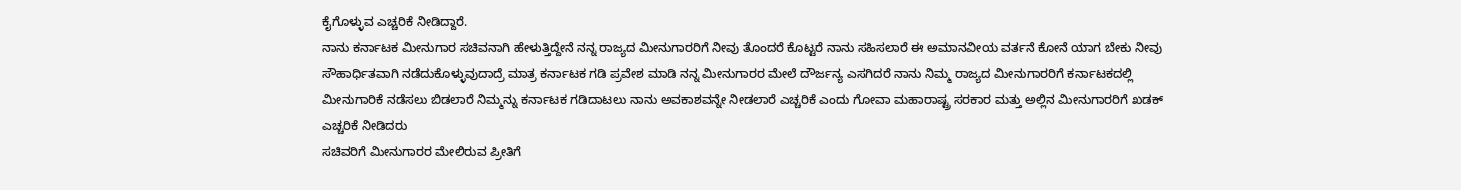ಕೈಗೊಳ್ಳುವ ಎಚ್ಚರಿಕೆ ನೀಡಿದ್ದಾರೆ.
ನಾನು ಕರ್ನಾಟಕ ಮೀನುಗಾರ ಸಚಿವನಾಗಿ ಹೇಳುತ್ತಿದ್ದೇನೆ ನನ್ನ ರಾಜ್ಯದ ಮೀನುಗಾರರಿಗೆ ನೀವು ತೊಂದರೆ ಕೊಟ್ಟರೆ ನಾನು ಸಹಿಸಲಾರೆ ಈ ಅಮಾನವೀಯ ವರ್ತನೆ ಕೋನೆ ಯಾಗ ಬೇಕು ನೀವು ಸೌಹಾರ್ಧಿತವಾಗಿ ನಡೆದುಕೊಳ್ಳುವುದಾದ್ರೆ ಮಾತ್ರ ಕರ್ನಾಟಕ ಗಡಿ ಪ್ರವೇಶ ಮಾಡಿ ನನ್ನ ಮೀನುಗಾರರ ಮೇಲೆ ದೌರ್ಜನ್ಯ ಎಸಗಿದರೆ ನಾನು ನಿಮ್ಮ ರಾಜ್ಯದ ಮೀನುಗಾರರಿಗೆ ಕರ್ನಾಟಕದಲ್ಲಿ ಮೀನುಗಾರಿಕೆ ನಡೆಸಲು ಬಿಡಲಾರೆ ನಿಮ್ಮನ್ನು ಕರ್ನಾಟಕ ಗಡಿದಾಟಲು ನಾನು ಅವಕಾಶವನ್ನೇ ನೀಡಲಾರೆ ಎಚ್ಚರಿಕೆ ಎಂದು ಗೋವಾ ಮಹಾರಾಷ್ಟ್ರ ಸರಕಾರ ಮತ್ತು ಅಲ್ಲಿನ ಮೀನುಗಾರರಿಗೆ ಖಡಕ್ ಎಚ್ಚರಿಕೆ ನೀಡಿದರು
ಸಚಿವರಿಗೆ ಮೀನುಗಾರರ ಮೇಲಿರುವ ಪ್ರೀತಿಗೆ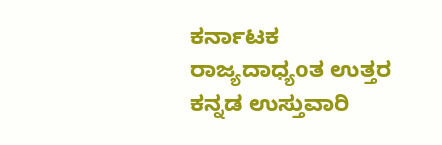ಕರ್ನಾಟಕ ರಾಜ್ಯದಾಧ್ಯoತ ಉತ್ತರ ಕನ್ನಡ ಉಸ್ತುವಾರಿ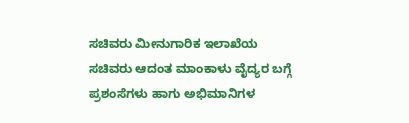ಸಚಿವರು ಮೀನುಗಾರಿಕ ಇಲಾಖೆಯ ಸಚಿವರು ಆದಂತ ಮಾಂಕಾಳು ವೈದ್ಯರ ಬಗ್ಗೆ ಪ್ರಶಂಸೆಗಳು ಹಾಗು ಅಭಿಮಾನಿಗಳ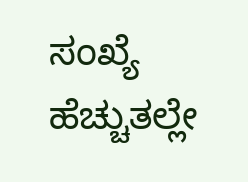ಸಂಖ್ಯೆ ಹೆಚ್ಚುತಲ್ಲೇ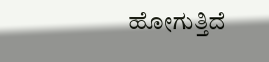ಹೋಗುತ್ತಿದೆ